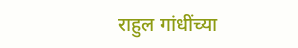राहुल गांधींच्या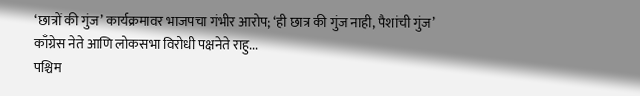‘छात्रों की गुंज’ कार्यक्रमावर भाजपचा गंभीर आरोप; ‘ही छात्र की गुंज नाही, पैशांची गुंज’
काँग्रेस नेते आणि लोकसभा विरोधी पक्षनेते राहु...
पश्चिम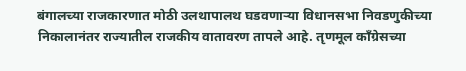बंगालच्या राजकारणात मोठी उलथापालथ घडवणाऱ्या विधानसभा निवडणुकीच्या निकालानंतर राज्यातील राजकीय वातावरण तापले आहे. तृणमूल काँग्रेसच्या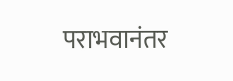पराभवानंतर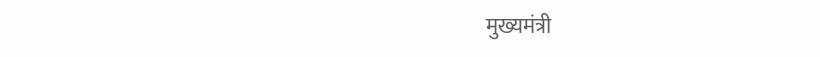मुख्यमंत्री